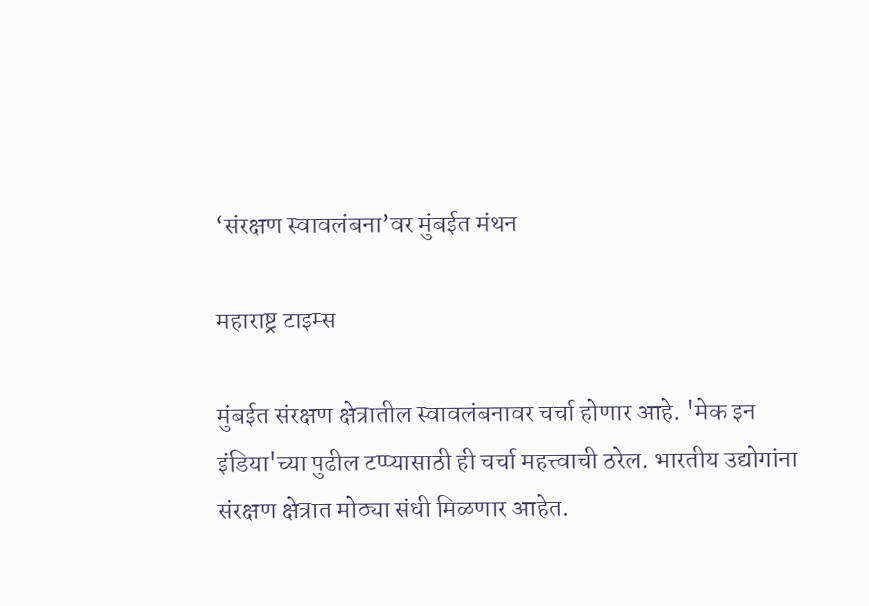‘संरक्षण स्वावलंबना’वर मुंबईत मंथन

महाराष्ट्र टाइम्स

मुंबईत संरक्षण क्षेत्रातील स्वावलंबनावर चर्चा होणार आहे. 'मेक इन इंडिया'च्या पुढील टप्प्यासाठी ही चर्चा महत्त्वाची ठरेल. भारतीय उद्योगांना संरक्षण क्षेत्रात मोठ्या संधी मिळणार आहेत.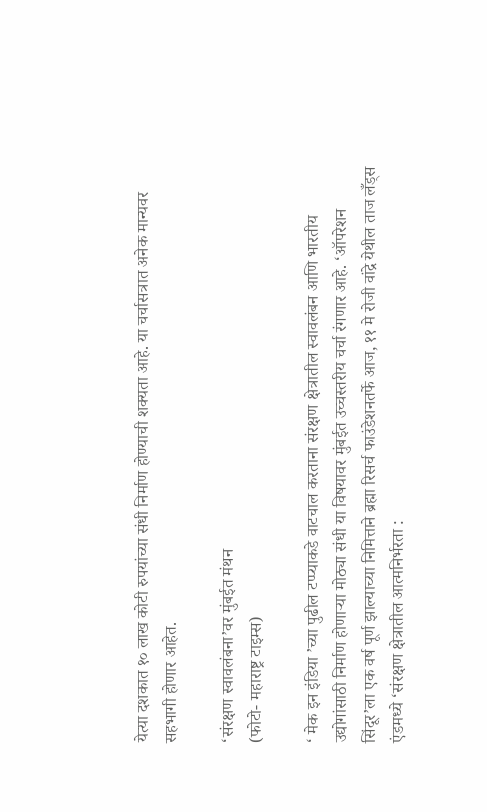येत्या दशकात १० लाख कोटी रुपयांच्या संधी निर्माण होण्याची शक्यता आहे. या चर्चासत्रात अनेक मान्यवर सहभागी होणार आहेत.

‘संरक्षण स्वावलंबना’वर मुंबईत मंथन
(फोटो- महाराष्ट्र टाइम्स)

‘ मेक इन इंडिया ’च्या पुढील टप्प्याकडे वाटचाल करताना संरक्षण क्षेत्रातील स्वावलंबन आणि भारतीय उद्योगांसाठी निर्माण होणाऱ्या मोठ्या संधी या विषयावर मुंबईत उच्चस्तरीय चर्चा रंगणार आहे. ‘ऑपरेशन सिंदूर’ला एक वर्ष पूर्ण झाल्याच्या निमित्ताने ब्रह्मा रिसर्च फाउंडेशनतर्फे आज, ११ मे रोजी वांद्रे येथील ताज लँड्स एंडमध्ये ‘संरक्षण क्षेत्रातील आत्मनिर्भरता :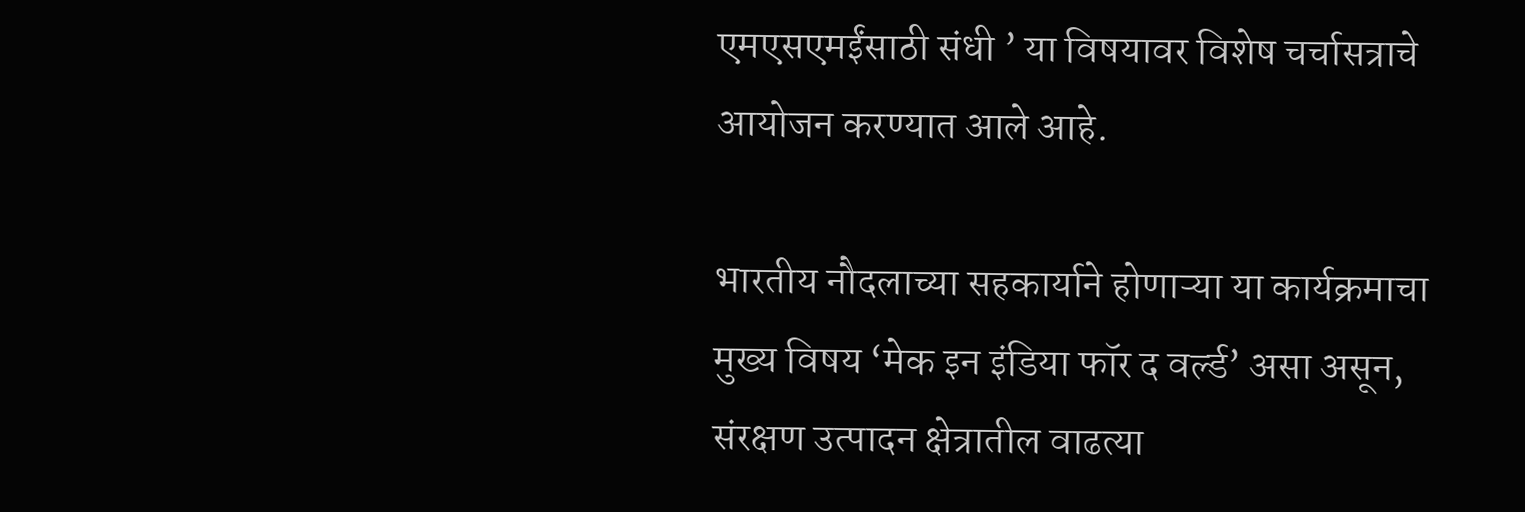एमएसएमईंसाठी संधी ’ या विषयावर विशेष चर्चासत्राचे आयोजन करण्यात आले आहे.

भारतीय नौदलाच्या सहकार्याने होणाऱ्या या कार्यक्रमाचा मुख्य विषय ‘मेक इन इंडिया फॉर द वर्ल्ड’ असा असून, संरक्षण उत्पादन क्षेत्रातील वाढत्या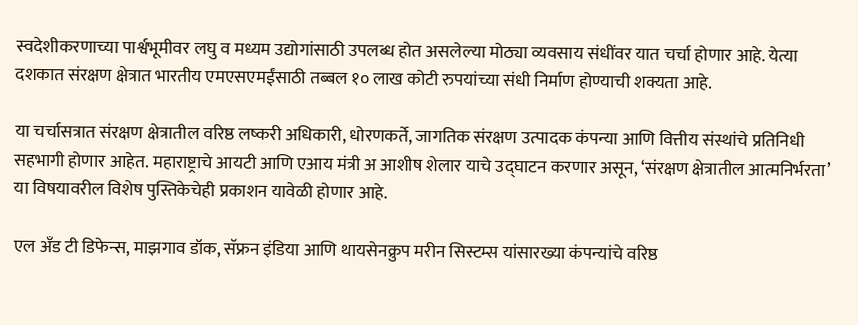स्वदेशीकरणाच्या पार्श्वभूमीवर लघु व मध्यम उद्योगांसाठी उपलब्ध होत असलेल्या मोठ्या व्यवसाय संधींवर यात चर्चा होणार आहे. येत्या दशकात संरक्षण क्षेत्रात भारतीय एमएसएमईंसाठी तब्बल १० लाख कोटी रुपयांच्या संधी निर्माण होण्याची शक्यता आहे.

या चर्चासत्रात संरक्षण क्षेत्रातील वरिष्ठ लष्करी अधिकारी, धोरणकर्ते, जागतिक संरक्षण उत्पादक कंपन्या आणि वित्तीय संस्थांचे प्रतिनिधी सहभागी होणार आहेत. महाराष्ट्राचे आयटी आणि एआय मंत्री अ आशीष शेलार याचे उद्घाटन करणार असून, ‘संरक्षण क्षेत्रातील आत्मनिर्भरता’ या विषयावरील विशेष पुस्तिकेचेही प्रकाशन यावेळी होणार आहे.

एल अँड टी डिफेन्स, माझगाव डॉक, सॅफ्रन इंडिया आणि थायसेनक्रुप मरीन सिस्टम्स यांसारख्या कंपन्यांचे वरिष्ठ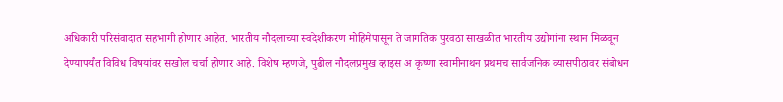अधिकारी परिसंवादात सहभागी होणार आहेत. भारतीय नौदलाच्या स्वदेशीकरण मोहिमेपासून ते जागतिक पुरवठा साखळीत भारतीय उद्योगांना स्थान मिळवून देण्यापर्यंत विविध विषयांवर सखोल चर्चा होणार आहे. विशेष म्हणजे, पुढील नौदलप्रमुख व्हाइस अ कृष्णा स्वामीनाथन प्रथमच सार्वजनिक व्यासपीठावर संबोधन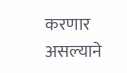करणार असल्याने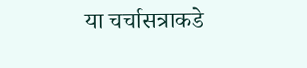या चर्चासत्राकडे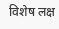विशेष लक्ष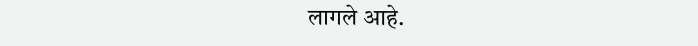लागले आहे.